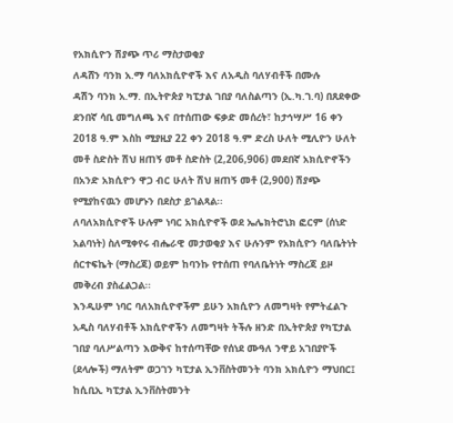የአክሲዮን ሽያጭ ጥሪ ማስታወቂያ
ለዳሸን ባንክ አ.ማ ባለአክሲዮኖች እና ለአዲስ ባለሃብቶች በሙሉ
ዳሽን ባንክ አ.ማ. በኢትዮጵያ ካፒታል ገበያ ባለስልጣን (ኢ.ካ.ገ.ባ) በጸደቀው ደንበኛ ሳቢ መግለጫ እና በተሰጠው ፍቃድ መሰረት፣ ከታኅሣሥ 16 ቀን 2018 ዓ.ም እስከ ሚያዚያ 22 ቀን 2018 ዓ.ም ድረስ ሁለት ሚሊዮን ሁለት መቶ ስድስት ሽህ ዘጠኝ መቶ ስድስት (2,206,906) መደበኛ አክሲዮኖችን በአንድ አክሲዮን ዋጋ ብር ሁለት ሽህ ዘጠኝ መቶ (2,900) ሽያጭ የሚያከናዉን መሆኑን በደስታ ይገልጻል፡፡
ለባለአክሲዮኖች ሁሉም ነባር አክሲዮኖች ወደ ኤሌክትሮኒክ ፎርም (ሰነድ አልባነት) ስለሚቀየሩ ብሔራዊ መታወቂያ እና ሁሉንም የአክሲዮን ባለቤትነት ሰርተፍኬት (ማስረጃ) ወይም ከባንኩ የተሰጠ የባለቤትነት ማስረጃ ይዞ መቅረብ ያስፈልጋል፡፡
እንዲሁም ነባር ባለአክሲዮኖችም ይሁን አክሲዮን ለመግዛት የምትፈልጉ አዲስ ባለሃብቶች አክሲዮኖችን ለመግዛት ትችሉ ዘንድ በኢትዮጵያ የካፒታል ገበያ ባለሥልጣን እውቅና ከተሰጣቸው የሰነደ ሙዓለ ንዋይ አገበያዮች (ደላሎች) ማለትም ወጋገን ካፒታል ኢንቨስትመንት ባንክ አክሲዮን ማህበር፤ ከሲቢኢ ካፒታል ኢንቨስትመንት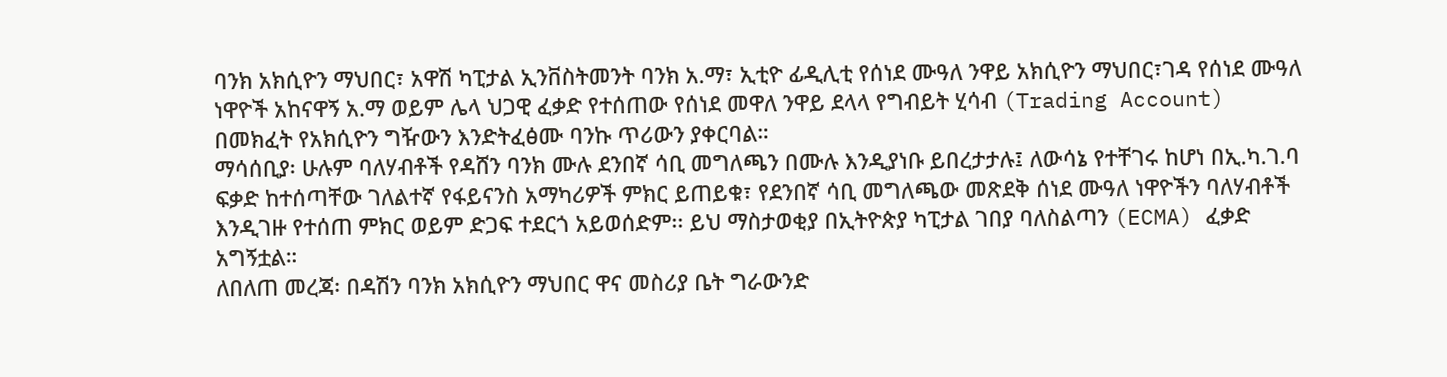ባንክ አክሲዮን ማህበር፣ አዋሽ ካፒታል ኢንቨስትመንት ባንክ አ.ማ፣ ኢቲዮ ፊዲሊቲ የሰነደ ሙዓለ ንዋይ አክሲዮን ማህበር፣ገዳ የሰነደ ሙዓለ ነዋዮች አከናዋኝ አ.ማ ወይም ሌላ ህጋዊ ፈቃድ የተሰጠው የሰነደ መዋለ ንዋይ ደላላ የግብይት ሂሳብ (Trading Account) በመክፈት የአክሲዮን ግዥውን እንድትፈፅሙ ባንኩ ጥሪውን ያቀርባል።
ማሳሰቢያ፡ ሁሉም ባለሃብቶች የዳሸን ባንክ ሙሉ ደንበኛ ሳቢ መግለጫን በሙሉ እንዲያነቡ ይበረታታሉ፤ ለውሳኔ የተቸገሩ ከሆነ በኢ.ካ.ገ.ባ ፍቃድ ከተሰጣቸው ገለልተኛ የፋይናንስ አማካሪዎች ምክር ይጠይቁ፣ የደንበኛ ሳቢ መግለጫው መጽደቅ ሰነደ ሙዓለ ነዋዮችን ባለሃብቶች እንዲገዙ የተሰጠ ምክር ወይም ድጋፍ ተደርጎ አይወሰድም፡፡ ይህ ማስታወቂያ በኢትዮጵያ ካፒታል ገበያ ባለስልጣን (ECMA) ፈቃድ አግኝቷል።
ለበለጠ መረጃ፡ በዳሽን ባንክ አክሲዮን ማህበር ዋና መስሪያ ቤት ግራውንድ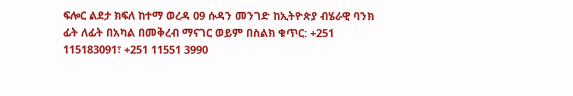ፍሎር ልደታ ክፍለ ከተማ ወረዳ 09 ሱዳን መንገድ ከኢትዮጵያ ብሄራዊ ባንክ ፊት ለፊት በአካል በመቅረብ ማናገር ወይም በስልክ ቁጥር: +251 115183091፣ +251 11551 3990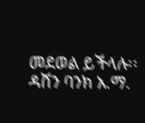መደወል ይችላሉ፡፡
ዳሸን ባንክ አ.ማ.